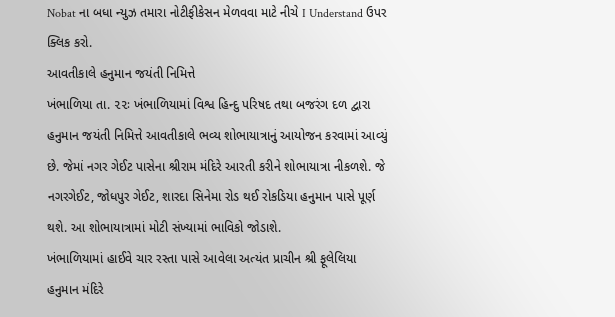Nobat ના બધા ન્યુઝ તમારા નોટીફીકેસન મેળવવા માટે નીચે I Understand ઉપર ક્લિક કરો.
આવતીકાલે હનુમાન જયંતી નિમિત્તે
ખંભાળિયા તા. ૨૨ઃ ખંભાળિયામાં વિશ્વ હિન્દુ પરિષદ તથા બજરંગ દળ દ્વારા હનુમાન જયંતી નિમિત્તે આવતીકાલે ભવ્ય શોભાયાત્રાનું આયોજન કરવામાં આવ્યું છે. જેમાં નગર ગેઈટ પાસેના શ્રીરામ મંદિરે આરતી કરીને શોભાયાત્રા નીકળશે. જે નગરગેઈટ, જોધપુર ગેઈટ, શારદા સિનેમા રોડ થઈ રોકડિયા હનુમાન પાસે પૂર્ણ થશે. આ શોભાયાત્રામાં મોટી સંખ્યામાં ભાવિકો જોડાશે.
ખંભાળિયામાં હાઈવે ચાર રસ્તા પાસે આવેલા અત્યંત પ્રાચીન શ્રી ફૂલેલિયા હનુમાન મંદિરે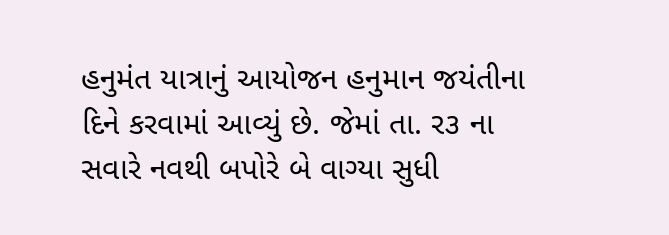હનુમંત યાત્રાનું આયોજન હનુમાન જયંતીના દિને કરવામાં આવ્યું છે. જેમાં તા. ર૩ ના સવારે નવથી બપોરે બે વાગ્યા સુધી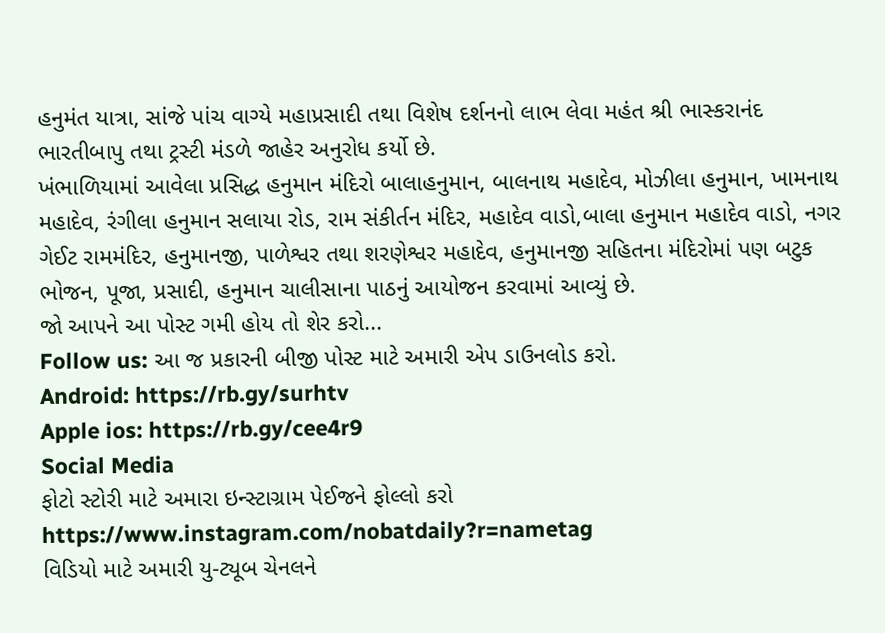હનુમંત યાત્રા, સાંજે પાંચ વાગ્યે મહાપ્રસાદી તથા વિશેષ દર્શનનો લાભ લેવા મહંત શ્રી ભાસ્કરાનંદ ભારતીબાપુ તથા ટ્રસ્ટી મંડળે જાહેર અનુરોધ કર્યો છે.
ખંભાળિયામાં આવેલા પ્રસિદ્ધ હનુમાન મંદિરો બાલાહનુમાન, બાલનાથ મહાદેવ, મોઝીલા હનુમાન, ખામનાથ મહાદેવ, રંગીલા હનુમાન સલાયા રોડ, રામ સંકીર્તન મંદિર, મહાદેવ વાડો,બાલા હનુમાન મહાદેવ વાડો, નગર ગેઈટ રામમંદિર, હનુમાનજી, પાળેશ્વર તથા શરણેશ્વર મહાદેવ, હનુમાનજી સહિતના મંદિરોમાં પણ બટુક ભોજન, પૂજા, પ્રસાદી, હનુમાન ચાલીસાના પાઠનું આયોજન કરવામાં આવ્યું છે.
જો આપને આ પોસ્ટ ગમી હોય તો શેર કરો...
Follow us: આ જ પ્રકારની બીજી પોસ્ટ માટે અમારી એપ ડાઉનલોડ કરો.
Android: https://rb.gy/surhtv
Apple ios: https://rb.gy/cee4r9
Social Media
ફોટો સ્ટોરી માટે અમારા ઇન્સ્ટાગ્રામ પેઈજને ફોલ્લો કરો
https://www.instagram.com/nobatdaily?r=nametag
વિડિયો માટે અમારી યુ-ટ્યૂબ ચેનલને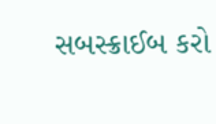સબસ્ક્રાઈબ કરો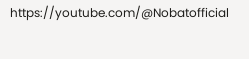https://youtube.com/@Nobatofficial